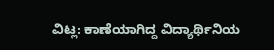ವಿಟ್ಲ: ಕಾಣೆಯಾಗಿದ್ದ ವಿದ್ಯಾರ್ಥಿನಿಯ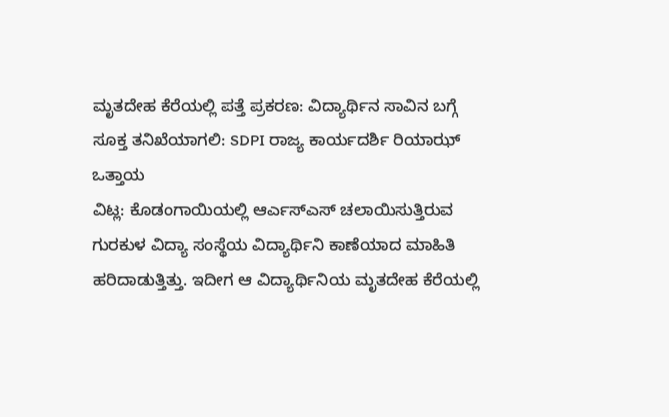ಮೃತದೇಹ ಕೆರೆಯಲ್ಲಿ ಪತ್ತೆ ಪ್ರಕರಣ: ವಿದ್ಯಾರ್ಥಿನ ಸಾವಿನ ಬಗ್ಗೆ ಸೂಕ್ತ ತನಿಖೆಯಾಗಲಿ: SDPI ರಾಜ್ಯ ಕಾರ್ಯದರ್ಶಿ ರಿಯಾಝ್ ಒತ್ತಾಯ
ವಿಟ್ಲ: ಕೊಡಂಗಾಯಿಯಲ್ಲಿ ಆರ್ಎಸ್ಎಸ್ ಚಲಾಯಿಸುತ್ತಿರುವ ಗುರಕುಳ ವಿದ್ಯಾ ಸಂಸ್ಥೆಯ ವಿದ್ಯಾರ್ಥಿನಿ ಕಾಣೆಯಾದ ಮಾಹಿತಿ ಹರಿದಾಡುತ್ತಿತ್ತು. ಇದೀಗ ಆ ವಿದ್ಯಾರ್ಥಿನಿಯ ಮೃತದೇಹ ಕೆರೆಯಲ್ಲಿ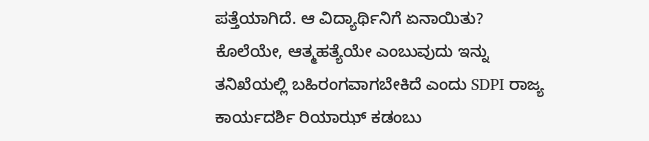ಪತ್ತೆಯಾಗಿದೆ. ಆ ವಿದ್ಯಾರ್ಥಿನಿಗೆ ಏನಾಯಿತು? ಕೊಲೆಯೇ, ಆತ್ಮಹತ್ಯೆಯೇ ಎಂಬುವುದು ಇನ್ನು ತನಿಖೆಯಲ್ಲಿ ಬಹಿರಂಗವಾಗಬೇಕಿದೆ ಎಂದು SDPI ರಾಜ್ಯ ಕಾರ್ಯದರ್ಶಿ ರಿಯಾಝ್ ಕಡಂಬು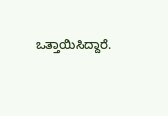ಒತ್ತಾಯಿಸಿದ್ದಾರೆ.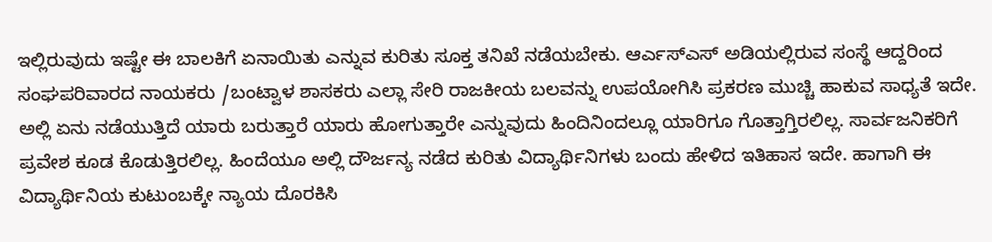ಇಲ್ಲಿರುವುದು ಇಷ್ಟೇ ಈ ಬಾಲಕಿಗೆ ಏನಾಯಿತು ಎನ್ನುವ ಕುರಿತು ಸೂಕ್ತ ತನಿಖೆ ನಡೆಯಬೇಕು. ಆರ್ಎಸ್ಎಸ್ ಅಡಿಯಲ್ಲಿರುವ ಸಂಸ್ಥೆ ಆದ್ದರಿಂದ ಸಂಘಪರಿವಾರದ ನಾಯಕರು /ಬಂಟ್ವಾಳ ಶಾಸಕರು ಎಲ್ಲಾ ಸೇರಿ ರಾಜಕೀಯ ಬಲವನ್ನು ಉಪಯೋಗಿಸಿ ಪ್ರಕರಣ ಮುಚ್ಚಿ ಹಾಕುವ ಸಾಧ್ಯತೆ ಇದೇ. ಅಲ್ಲಿ ಏನು ನಡೆಯುತ್ತಿದೆ ಯಾರು ಬರುತ್ತಾರೆ ಯಾರು ಹೋಗುತ್ತಾರೇ ಎನ್ನುವುದು ಹಿಂದಿನಿಂದಲ್ಲೂ ಯಾರಿಗೂ ಗೊತ್ತಾಗ್ತಿರಲಿಲ್ಲ. ಸಾರ್ವಜನಿಕರಿಗೆ ಪ್ರವೇಶ ಕೂಡ ಕೊಡುತ್ತಿರಲಿಲ್ಲ. ಹಿಂದೆಯೂ ಅಲ್ಲಿ ದೌರ್ಜನ್ಯ ನಡೆದ ಕುರಿತು ವಿದ್ಯಾರ್ಥಿನಿಗಳು ಬಂದು ಹೇಳಿದ ಇತಿಹಾಸ ಇದೇ. ಹಾಗಾಗಿ ಈ ವಿದ್ಯಾರ್ಥಿನಿಯ ಕುಟುಂಬಕ್ಕೇ ನ್ಯಾಯ ದೊರಕಿಸಿ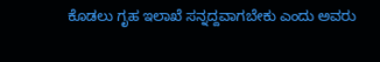ಕೊಡಲು ಗೃಹ ಇಲಾಖೆ ಸನ್ನದ್ದವಾಗಬೇಕು ಎಂದು ಅವರು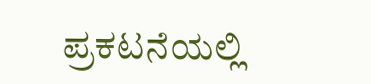ಪ್ರಕಟನೆಯಲ್ಲಿ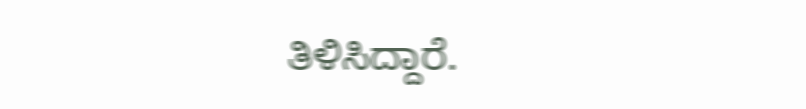ತಿಳಿಸಿದ್ದಾರೆ.